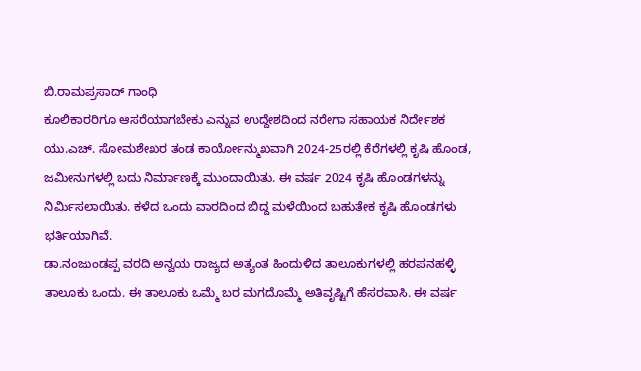ಬಿ.ರಾಮಪ್ರಸಾದ್ ಗಾಂಧಿ
ಕೂಲಿಕಾರರಿಗೂ ಆಸರೆಯಾಗಬೇಕು ಎನ್ನುವ ಉದ್ದೇಶದಿಂದ ನರೇಗಾ ಸಹಾಯಕ ನಿರ್ದೇಶಕ ಯು.ಎಚ್. ಸೋಮಶೇಖರ ತಂಡ ಕಾರ್ಯೋನ್ಮುಖವಾಗಿ 2024-25ರಲ್ಲಿ ಕೆರೆಗಳಲ್ಲಿ ಕೃಷಿ ಹೊಂಡ, ಜಮೀನುಗಳಲ್ಲಿ ಬದು ನಿರ್ಮಾಣಕ್ಕೆ ಮುಂದಾಯಿತು. ಈ ವರ್ಷ 2024 ಕೃಷಿ ಹೊಂಡಗಳನ್ನು ನಿರ್ಮಿಸಲಾಯಿತು. ಕಳೆದ ಒಂದು ವಾರದಿಂದ ಬಿದ್ದ ಮಳೆಯಿಂದ ಬಹುತೇಕ ಕೃಷಿ ಹೊಂಡಗಳು ಭರ್ತಿಯಾಗಿವೆ.
ಡಾ.ನಂಜುಂಡಪ್ಪ ವರದಿ ಅನ್ವಯ ರಾಜ್ಯದ ಅತ್ಯಂತ ಹಿಂದುಳಿದ ತಾಲೂಕುಗಳಲ್ಲಿ ಹರಪನಹಳ್ಳಿ ತಾಲೂಕು ಒಂದು. ಈ ತಾಲೂಕು ಒಮ್ಮೆ ಬರ ಮಗದೊಮ್ಮೆ ಅತಿವೃಷ್ಟಿಗೆ ಹೆಸರವಾಸಿ. ಈ ವರ್ಷ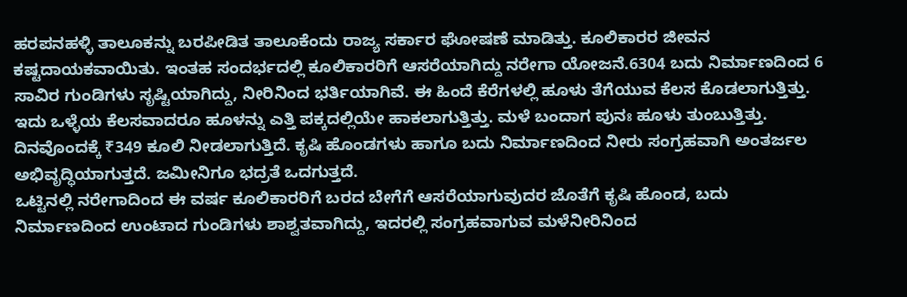ಹರಪನಹಳ್ಳಿ ತಾಲೂಕನ್ನು ಬರಪೀಡಿತ ತಾಲೂಕೆಂದು ರಾಜ್ಯ ಸರ್ಕಾರ ಘೋಷಣೆ ಮಾಡಿತ್ತು. ಕೂಲಿಕಾರರ ಜೀವನ ಕಷ್ಟದಾಯಕವಾಯಿತು. ಇಂತಹ ಸಂದರ್ಭದಲ್ಲಿ ಕೂಲಿಕಾರರಿಗೆ ಆಸರೆಯಾಗಿದ್ದು ನರೇಗಾ ಯೋಜನೆ.6304 ಬದು ನಿರ್ಮಾಣದಿಂದ 6 ಸಾವಿರ ಗುಂಡಿಗಳು ಸೃಷ್ಟಿಯಾಗಿದ್ದು, ನೀರಿನಿಂದ ಭರ್ತಿಯಾಗಿವೆ. ಈ ಹಿಂದೆ ಕೆರೆಗಳಲ್ಲಿ ಹೂಳು ತೆಗೆಯುವ ಕೆಲಸ ಕೊಡಲಾಗುತ್ತಿತ್ತು. ಇದು ಒಳ್ಳೆಯ ಕೆಲಸವಾದರೂ ಹೂಳನ್ನು ಎತ್ತಿ ಪಕ್ಕದಲ್ಲಿಯೇ ಹಾಕಲಾಗುತ್ತಿತ್ತು. ಮಳೆ ಬಂದಾಗ ಪುನಃ ಹೂಳು ತುಂಬುತ್ತಿತ್ತು.
ದಿನವೊಂದಕ್ಕೆ ₹349 ಕೂಲಿ ನೀಡಲಾಗುತ್ತಿದೆ. ಕೃಷಿ ಹೊಂಡಗಳು ಹಾಗೂ ಬದು ನಿರ್ಮಾಣದಿಂದ ನೀರು ಸಂಗ್ರಹವಾಗಿ ಅಂತರ್ಜಲ ಅಭಿವೃದ್ಧಿಯಾಗುತ್ತದೆ. ಜಮೀನಿಗೂ ಭದ್ರತೆ ಒದಗುತ್ತದೆ.
ಒಟ್ಟಿನಲ್ಲಿ ನರೇಗಾದಿಂದ ಈ ವರ್ಷ ಕೂಲಿಕಾರರಿಗೆ ಬರದ ಬೇಗೆಗೆ ಆಸರೆಯಾಗುವುದರ ಜೊತೆಗೆ ಕೃಷಿ ಹೊಂಡ, ಬದು ನಿರ್ಮಾಣದಿಂದ ಉಂಟಾದ ಗುಂಡಿಗಳು ಶಾಶ್ವತವಾಗಿದ್ದು, ಇದರಲ್ಲಿ ಸಂಗ್ರಹವಾಗುವ ಮಳೆನೀರಿನಿಂದ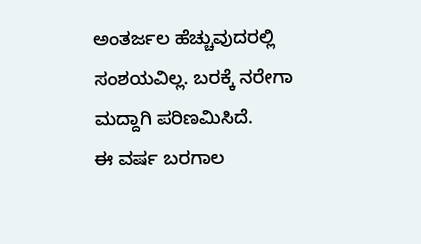ಅಂತರ್ಜಲ ಹೆಚ್ಚುವುದರಲ್ಲಿ ಸಂಶಯವಿಲ್ಲ. ಬರಕ್ಕೆ ನರೇಗಾ ಮದ್ದಾಗಿ ಪರಿಣಮಿಸಿದೆ.
ಈ ವರ್ಷ ಬರಗಾಲ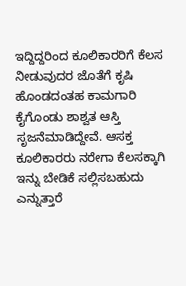ಇದ್ದಿದ್ದರಿಂದ ಕೂಲಿಕಾರರಿಗೆ ಕೆಲಸ ನೀಡುವುದರ ಜೊತೆಗೆ ಕೃಷಿ ಹೊಂಡದಂತಹ ಕಾಮಗಾರಿ ಕೈಗೊಂಡು ಶಾಶ್ವತ ಆಸ್ತಿ ಸೃಜನೆಮಾಡಿದ್ದೇವೆ. ಆಸಕ್ತ ಕೂಲಿಕಾರರು ನರೇಗಾ ಕೆಲಸಕ್ಕಾಗಿ ಇನ್ನು ಬೇಡಿಕೆ ಸಲ್ಲಿಸಬಹುದು ಎನ್ನುತ್ತಾರೆ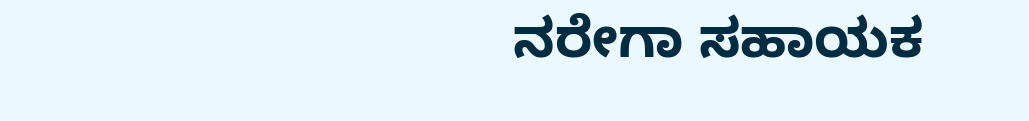ನರೇಗಾ ಸಹಾಯಕ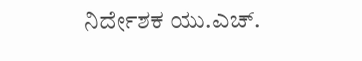ನಿರ್ದೇಶಕ ಯು.ಎಚ್.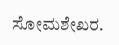ಸೋಮಶೇಖರ.